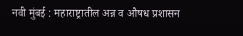नवी मुंबई : महाराष्ट्रातील अन्न व औषध प्रशासन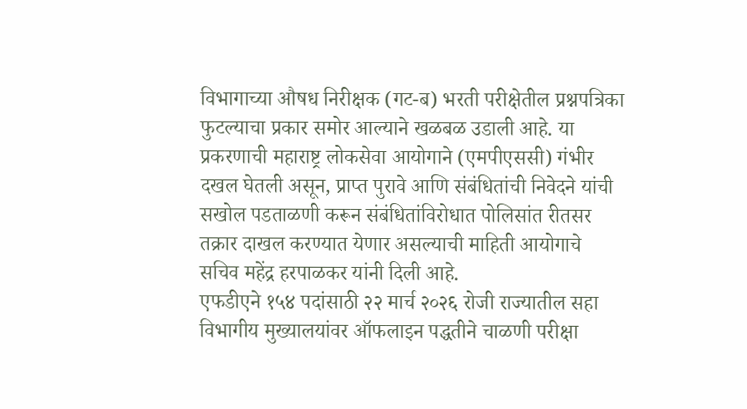विभागाच्या औषध निरीक्षक (गट-ब) भरती परीक्षेतील प्रश्नपत्रिका फुटल्याचा प्रकार समोर आल्याने खळबळ उडाली आहे. या प्रकरणाची महाराष्ट्र लोकसेवा आयोगाने (एमपीएससी) गंभीर दखल घेतली असून, प्राप्त पुरावे आणि संबंधितांची निवेदने यांची सखोल पडताळणी करून संबंधितांविरोधात पोलिसांत रीतसर तक्रार दाखल करण्यात येणार असल्याची माहिती आयोगाचे सचिव महेंद्र हरपाळकर यांनी दिली आहे.
एफडीएने १५४ पदांसाठी २२ मार्च २०२६ रोजी राज्यातील सहा विभागीय मुख्यालयांवर ऑफलाइन पद्धतीने चाळणी परीक्षा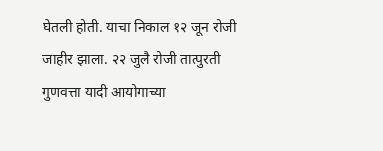घेतली होती. याचा निकाल १२ जून रोजी जाहीर झाला. २२ जुलै रोजी तात्पुरती गुणवत्ता यादी आयोगाच्या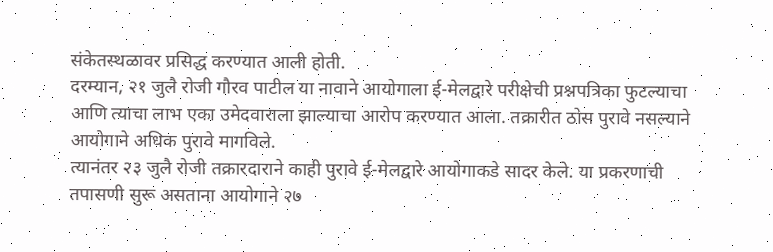संकेतस्थळावर प्रसिद्ध करण्यात आली होती.
दरम्यान, २१ जुलै रोजी गौरव पाटील या नावाने आयोगाला ई-मेलद्वारे परीक्षेची प्रश्नपत्रिका फुटल्याचा आणि त्याचा लाभ एका उमेदवाराला झाल्याचा आरोप करण्यात आला. तक्रारीत ठोस पुरावे नसल्याने आयोगाने अधिक पुरावे मागविले.
त्यानंतर २३ जुलै रोजी तक्रारदाराने काही पुरावे ई-मेलद्वारे आयोगाकडे सादर केले. या प्रकरणाची तपासणी सुरू असताना आयोगाने २७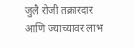जुलै रोजी तक्रारदार आणि ज्याच्यावर लाभ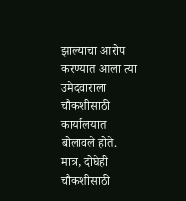झाल्याचा आरोप करण्यात आला त्या उमेदवाराला चौकशीसाठी कार्यालयात बोलावले होते. मात्र, दोघेही चौकशीसाठी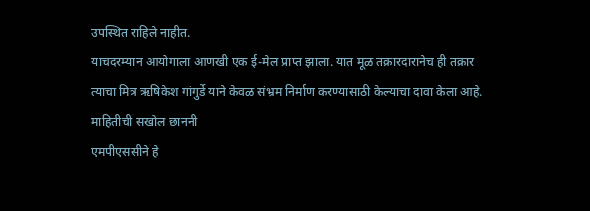उपस्थित राहिले नाहीत.
याचदरम्यान आयोगाला आणखी एक ई-मेल प्राप्त झाला. यात मूळ तक्रारदारानेच ही तक्रार त्याचा मित्र ऋषिकेश गांगुर्डे याने केवळ संभ्रम निर्माण करण्यासाठी केल्याचा दावा केला आहे.
माहितीची सखोल छाननी
एमपीएससीने हे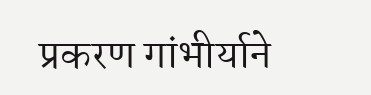प्रकरण गांभीर्याने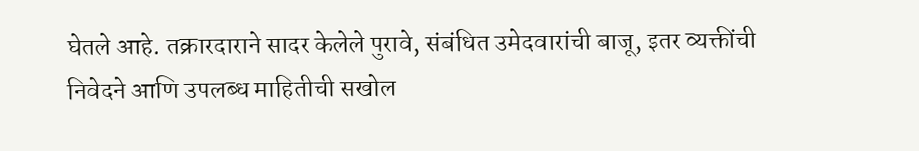घेतले आहे. तक्रारदाराने सादर केलेले पुरावे, संबंधित उमेदवारांची बाजू, इतर व्यक्तींची निवेदने आणि उपलब्ध माहितीची सखोल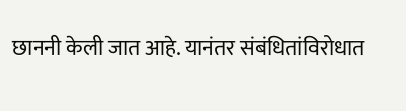छाननी केली जात आहे. यानंतर संबंधितांविरोधात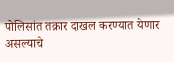पोलिसांत तक्रार दाखल करण्यात येणार असल्याचे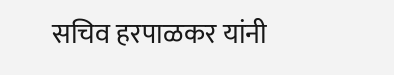सचिव हरपाळकर यांनी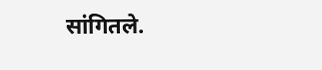सांगितले.